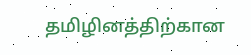தமிழினத்திற்கான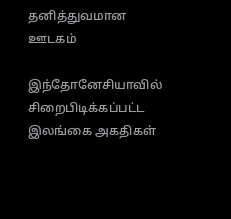தனித்துவமான ஊடகம்

இந்தோனேசியாவில் சிறைபிடிக்கப்பட்ட இலங்கை அகதிகள்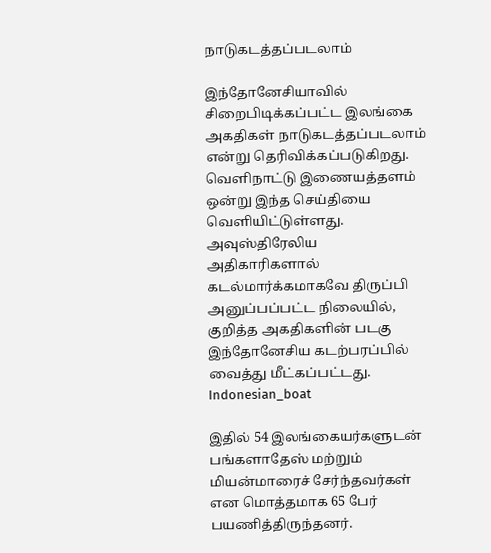நாடுகடத்தப்படலாம்

இந்தோனேசியாவில் சிறைபிடிக்கப்பட்ட இலங்கை அகதிகள் நாடுகடத்தப்படலாம் என்று தெரிவிக்கப்படுகிறது.   வெளிநாட்டு இணையத்தளம் ஒன்று இந்த செய்தியை வெளியிட்டுள்ளது.    அவுஸ்திரேலிய அதிகாரிகளால் கடல்மார்க்கமாகவே திருப்பி அனுப்பப்பட்ட நிலையில், குறித்த அகதிகளின் படகு இந்தோனேசிய கடற்பரப்பில் வைத்து மீட்கப்பட்டது.  Indonesian_boat

இதில் 54 இலங்கையர்களுடன் பங்களாதேஸ் மற்றும் மியன்மாரைச் சேர்ந்தவர்கள் என மொத்தமாக 65 பேர் பயணித்திருந்தனர்.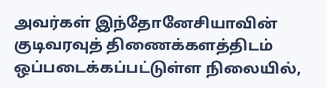அவர்கள் இந்தோனேசியாவின் குடிவரவுத் திணைக்களத்திடம் ஒப்படைக்கப்பட்டுள்ள நிலையில்,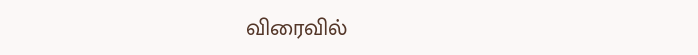விரைவில்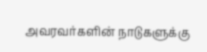அவரவர்களின் நாடுகளுக்கு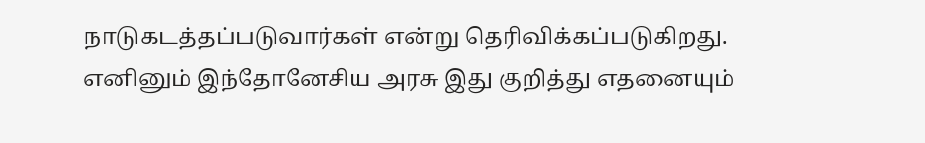நாடுகடத்தப்படுவார்கள் என்று தெரிவிக்கப்படுகிறது.   எனினும் இந்தோனேசிய அரசு இது குறித்து எதனையும்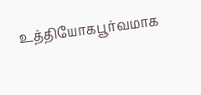உத்தியோகபூர்வமாக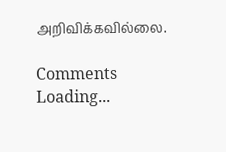அறிவிக்கவில்லை.

Comments
Loading...